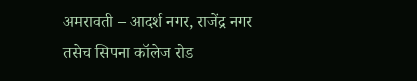अमरावती – आदर्श नगर, राजेंद्र नगर तसेच सिपना कॉलेज रोड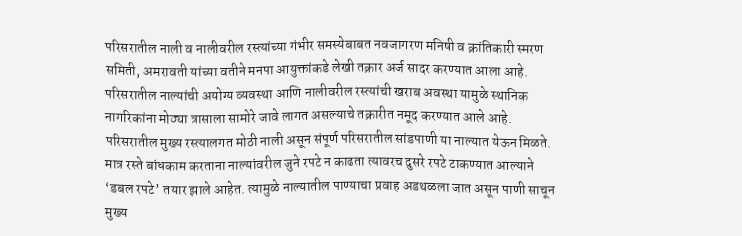परिसरातील नाली व नालीवरील रस्त्यांच्या गंभीर समस्येबाबत नवजागरण मनिषी व क्रांतिकारी स्मरण समिती, अमरावती यांच्या वतीने मनपा आयुक्तांकडे लेखी तक्रार अर्ज सादर करण्यात आला आहे. परिसरातील नाल्यांची अयोग्य व्यवस्था आणि नालीवरील रस्त्यांची खराब अवस्था यामुळे स्थानिक नागरिकांना मोठ्या त्रासाला सामोरे जावे लागत असल्याचे तक्रारीत नमूद करण्यात आले आहे.
परिसरातील मुख्य रस्त्यालगत मोठी नाली असून संपूर्ण परिसरातील सांडपाणी या नाल्यात येऊन मिळते. मात्र रस्ते बांधकाम करताना नाल्यांवरील जुने रपटे न काढता त्यावरच दुसरे रपटे टाकण्यात आल्याने ‘डबल रपटे’ तयार झाले आहेत. त्यामुळे नाल्यातील पाण्याचा प्रवाह अडथळला जात असून पाणी साचून मुख्य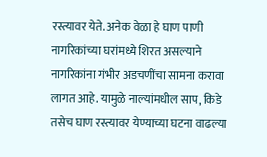रस्त्यावर येते. अनेक वेळा हे घाण पाणी नागरिकांच्या घरांमध्ये शिरत असल्याने नागरिकांना गंभीर अडचणींचा सामना करावा लागत आहे. यामुळे नाल्यांमधील साप, किडे तसेच घाण रस्त्यावर येण्याच्या घटना वाढल्या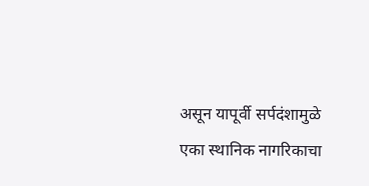असून यापूर्वी सर्पदंशामुळे एका स्थानिक नागरिकाचा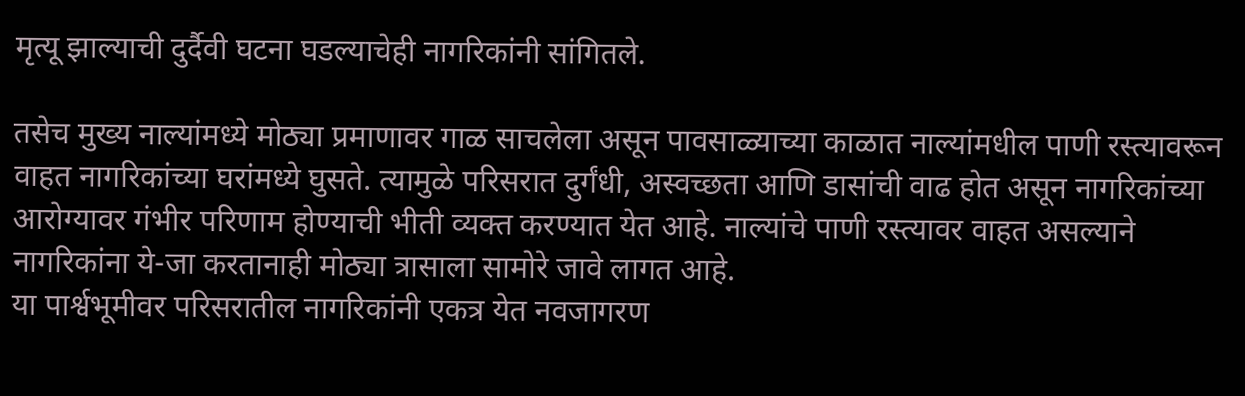मृत्यू झाल्याची दुर्दैवी घटना घडल्याचेही नागरिकांनी सांगितले.

तसेच मुख्य नाल्यांमध्ये मोठ्या प्रमाणावर गाळ साचलेला असून पावसाळ्याच्या काळात नाल्यांमधील पाणी रस्त्यावरून वाहत नागरिकांच्या घरांमध्ये घुसते. त्यामुळे परिसरात दुर्गंधी, अस्वच्छता आणि डासांची वाढ होत असून नागरिकांच्या आरोग्यावर गंभीर परिणाम होण्याची भीती व्यक्त करण्यात येत आहे. नाल्यांचे पाणी रस्त्यावर वाहत असल्याने नागरिकांना ये-जा करतानाही मोठ्या त्रासाला सामोरे जावे लागत आहे.
या पार्श्वभूमीवर परिसरातील नागरिकांनी एकत्र येत नवजागरण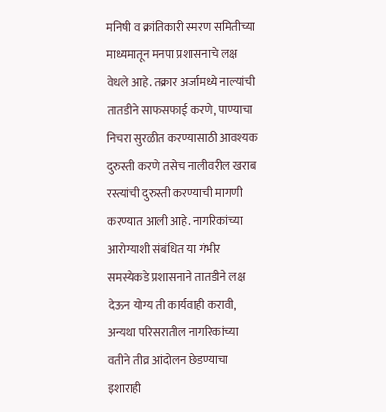मनिषी व क्रांतिकारी स्मरण समितीच्या माध्यमातून मनपा प्रशासनाचे लक्ष वेधले आहे. तक्रार अर्जामध्ये नाल्यांची तातडीने साफसफाई करणे, पाण्याचा निचरा सुरळीत करण्यासाठी आवश्यक दुरुस्ती करणे तसेच नालीवरील खराब रस्त्यांची दुरुस्ती करण्याची मागणी करण्यात आली आहे. नागरिकांच्या आरोग्याशी संबंधित या गंभीर समस्येकडे प्रशासनाने तातडीने लक्ष देऊन योग्य ती कार्यवाही करावी, अन्यथा परिसरातील नागरिकांच्या वतीने तीव्र आंदोलन छेडण्याचा इशाराही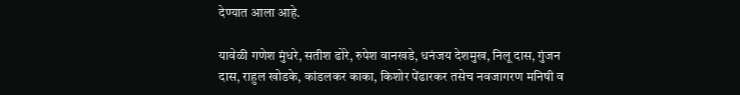देण्यात आला आहे.

यावेळी गणेश मुंधरे, सतीश ढोरे, रुपेश वानखडे, धनंजय देशमुख, निलू दास, गुंजन दास, राहुल खोडके, कांडलकर काका, किशोर पेंढारकर तसेच नवजागरण मनिषी व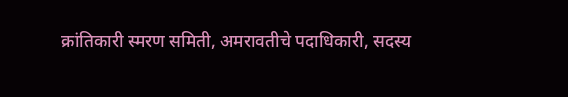क्रांतिकारी स्मरण समिती, अमरावतीचे पदाधिकारी, सदस्य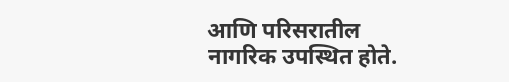आणि परिसरातील नागरिक उपस्थित होते.